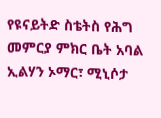የዩናይትድ ስቴትስ የሕግ መምርያ ምክር ቤት አባል ኢልሃን ኦማር፣ ሚኒሶታ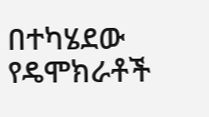በተካሄደው የዴሞክራቶች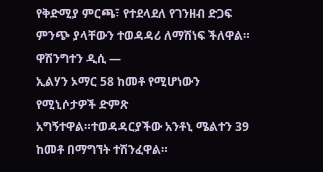የቅድሚያ ምርጫ፣ የተደላደለ የገንዘብ ድጋፍ ምንጭ ያላቸውን ተወዳዳሪ ለማሽነፍ ችለዋል።
ዋሽንግተን ዲሲ —
ኢልሃን ኦማር 58 ከመቶ የሚሆነውን የሚኒሶታዎች ድምጽ አግኝተዋል።ተወዳዳርያችው አንቶኒ ሜልተን 39 ከመቶ በማግኘት ተሽንፈዋል።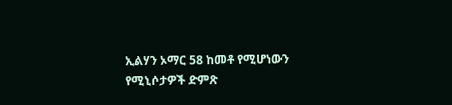ኢልሃን ኦማር 58 ከመቶ የሚሆነውን የሚኒሶታዎች ድምጽ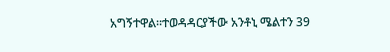አግኝተዋል።ተወዳዳርያችው አንቶኒ ሜልተን 39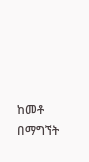ከመቶ በማግኘት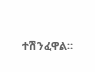ተሽንፈዋል።